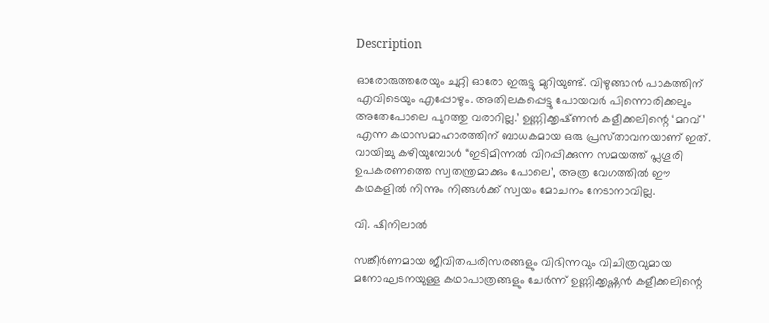Description

ഓരോരുത്തരേയും ചുറ്റി ഓരോ ഇരുട്ടു മുറിയുണ്ട്. വിഴുങ്ങാൻ പാകത്തിന് എവിടെയും എപ്പോഴും. അതിലകപ്പെട്ടു പോയവർ പിന്നൊരിക്കലും അതേപോലെ പുറത്തു വരാറില്ല.’ ഉണ്ണിക്കൃഷ്‌ണൻ കളീക്കലിന്റെ ‘മറവ്’ എന്ന കഥാസമാഹാരത്തിന് ബാധകമായ ഒരു പ്രസ്‌താവനയാണ് ഇത്. വായിച്ചു കഴിയുമ്പോൾ “ഇടിമിന്നൽ വിറപ്പിക്കുന്ന സമയത്ത് പ്ലഗൂരി ഉപകരണത്തെ സ്വതന്ത്രമാക്കും പോലെ’, അത്ര വേഗത്തിൽ ഈ കഥകളിൽ നിന്നും നിങ്ങൾക്ക് സ്വയം മോചനം നേടാനാവില്ല.

വി. ഷിനിലാൽ

സങ്കീർണമായ ജീവിതപരിസരങ്ങളും വിഭിന്നവും വിചിത്രവുമായ മനോഘടനയുള്ള കഥാപാത്രങ്ങളും ചേർന്ന് ഉണ്ണിക്കൃഷ്ണൻ കളീക്കലിന്റെ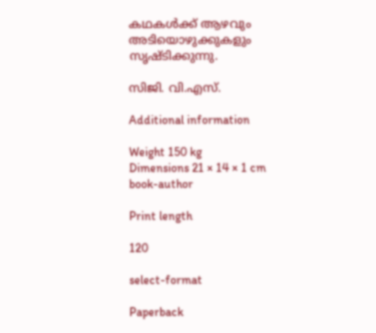കഥകൾക്ക് ആഴവും അടിയൊഴുക്കുകളും സൃഷ്ടിക്കുന്നു.

സിജി. വി.എസ്.

Additional information

Weight 150 kg
Dimensions 21 × 14 × 1 cm
book-author

Print length

120

select-format

Paperback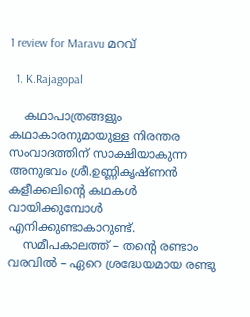1 review for Maravu മറവ്

  1. K.Rajagopal

    കഥാപാത്രങ്ങളും കഥാകാരനുമായുള്ള നിരന്തര സംവാദത്തിന് സാക്ഷിയാകുന്ന അനുഭവം ശ്രീ.ഉണ്ണികൃഷ്ണൻ കളീക്കലിൻ്റെ കഥകൾ വായിക്കുമ്പോൾ എനിക്കുണ്ടാകാറുണ്ട്.
    സമീപകാലത്ത് – തൻ്റെ രണ്ടാം വരവിൽ – ഏറെ ശ്രദ്ധേയമായ രണ്ടു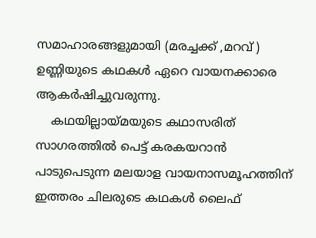സമാഹാരങ്ങളുമായി (മരച്ചക്ക് ,മറവ് ) ഉണ്ണിയുടെ കഥകൾ ഏറെ വായനക്കാരെ ആകർഷിച്ചുവരുന്നു.
    കഥയില്ലായ്മയുടെ കഥാസരിത് സാഗരത്തിൽ പെട്ട് കരകയറാൻ പാടുപെടുന്ന മലയാള വായനാസമൂഹത്തിന് ഇത്തരം ചിലരുടെ കഥകൾ ലൈഫ്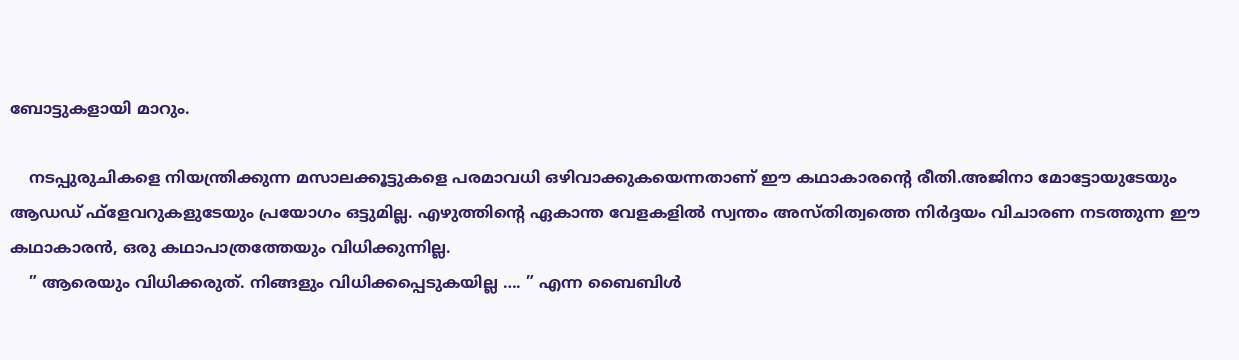ബോട്ടുകളായി മാറും.

    നടപ്പുരുചികളെ നിയന്ത്രിക്കുന്ന മസാലക്കൂട്ടുകളെ പരമാവധി ഒഴിവാക്കുകയെന്നതാണ് ഈ കഥാകാരൻ്റെ രീതി.അജിനാ മോട്ടോയുടേയും ആഡഡ് ഫ്ളേവറുകളുടേയും പ്രയോഗം ഒട്ടുമില്ല. എഴുത്തിൻ്റെ ഏകാന്ത വേളകളിൽ സ്വന്തം അസ്തിത്വത്തെ നിർദ്ദയം വിചാരണ നടത്തുന്ന ഈ കഥാകാരൻ, ഒരു കഥാപാത്രത്തേയും വിധിക്കുന്നില്ല.
    ” ആരെയും വിധിക്കരുത്. നിങ്ങളും വിധിക്കപ്പെടുകയില്ല …. ” എന്ന ബൈബിൾ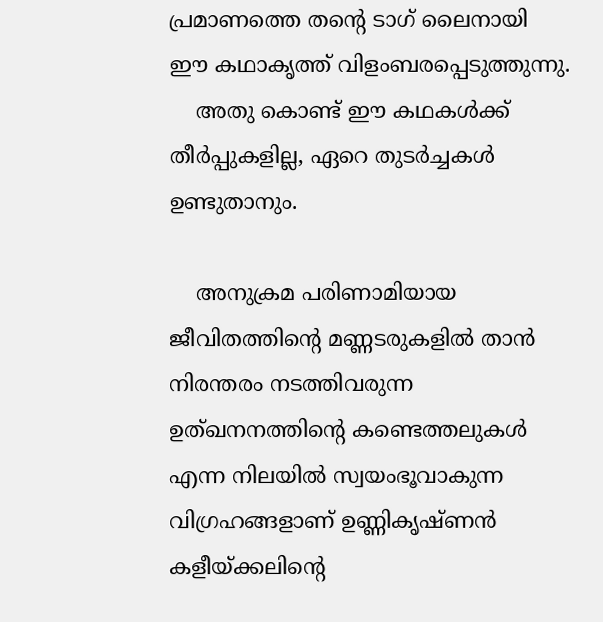പ്രമാണത്തെ തൻ്റെ ടാഗ് ലൈനായി ഈ കഥാകൃത്ത് വിളംബരപ്പെടുത്തുന്നു.
    അതു കൊണ്ട് ഈ കഥകൾക്ക് തീർപ്പുകളില്ല, ഏറെ തുടർച്ചകൾ ഉണ്ടുതാനും.

    അനുക്രമ പരിണാമിയായ ജീവിതത്തിൻ്റെ മണ്ണടരുകളിൽ താൻ നിരന്തരം നടത്തിവരുന്ന ഉത്ഖനനത്തിൻ്റെ കണ്ടെത്തലുകൾ എന്ന നിലയിൽ സ്വയംഭൂവാകുന്ന വിഗ്രഹങ്ങളാണ് ഉണ്ണികൃഷ്ണൻ കളീയ്ക്കലിൻ്റെ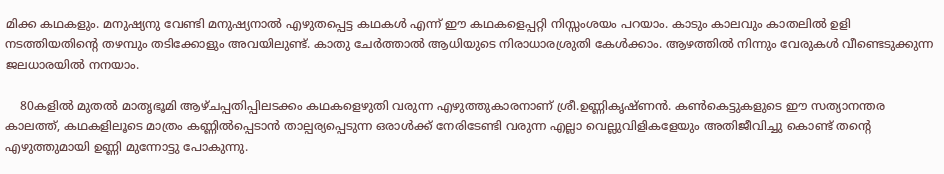മിക്ക കഥകളും. മനുഷ്യനു വേണ്ടി മനുഷ്യനാൽ എഴുതപ്പെട്ട കഥകൾ എന്ന് ഈ കഥകളെപ്പറ്റി നിസ്സംശയം പറയാം. കാടും കാലവും കാതലിൽ ഉളി നടത്തിയതിൻ്റെ തഴമ്പും തടിക്കോളും അവയിലുണ്ട്. കാതു ചേർത്താൽ ആധിയുടെ നിരാധാരശ്രുതി കേൾക്കാം. ആഴത്തിൽ നിന്നും വേരുകൾ വീണ്ടെടുക്കുന്ന ജലധാരയിൽ നനയാം.

    80കളിൽ മുതൽ മാതൃഭൂമി ആഴ്ചപ്പതിപ്പിലടക്കം കഥകളെഴുതി വരുന്ന എഴുത്തുകാരനാണ്‌ ശ്രീ.ഉണ്ണികൃഷ്ണൻ. കൺകെട്ടുകളുടെ ഈ സത്യാനന്തര കാലത്ത്, കഥകളിലൂടെ മാത്രം കണ്ണിൽപ്പെടാൻ താല്പര്യപ്പെടുന്ന ഒരാൾക്ക് നേരിടേണ്ടി വരുന്ന എല്ലാ വെല്ലുവിളികളേയും അതിജീവിച്ചു കൊണ്ട് തൻ്റെ എഴുത്തുമായി ഉണ്ണി മുന്നോട്ടു പോകുന്നു.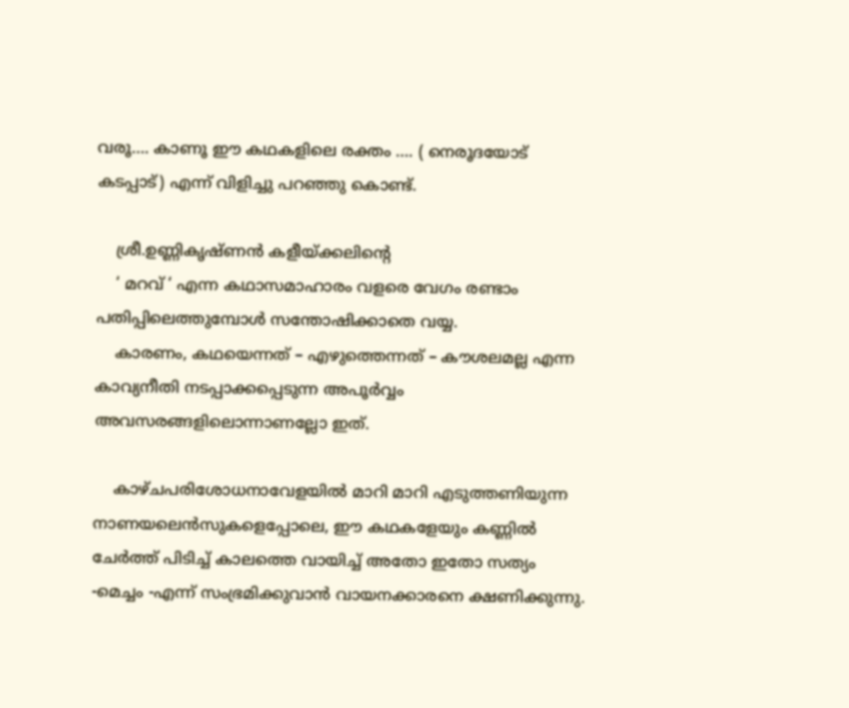വരൂ…. കാണൂ ഈ കഥകളിലെ രക്തം …. ( നെരൂദയോട് കടപ്പാട്) എന്ന് വിളിച്ചു പറഞ്ഞു കൊണ്ട്.

    ശ്രീ.ഉണ്ണികൃഷ്ണൻ കളീയ്ക്കലിൻ്റെ
    ‘ മറവ് ‘ എന്ന കഥാസമാഹാരം വളരെ വേഗം രണ്ടാം പതിപ്പിലെത്തുമ്പോൾ സന്തോഷിക്കാതെ വയ്യ.
    കാരണം, കഥയെന്നത് – എഴുത്തെന്നത് – കൗശലമല്ല എന്ന കാവ്യനീതി നടപ്പാക്കപ്പെടുന്ന അപൂർവ്വം അവസരങ്ങളിലൊന്നാണല്ലോ ഇത്.

    കാഴ്ചപരിശോധനാവേളയിൽ മാറി മാറി എടുത്തണിയുന്ന നാണയലെൻസുകളെപ്പോലെ, ഈ കഥകളേയും കണ്ണിൽ ചേർത്ത് പിടിച്ച് കാലത്തെ വായിച്ച് അതോ ഇതോ സത്യം -മെച്ചം -എന്ന് സംഭ്രമിക്കുവാൻ വായനക്കാരനെ ക്ഷണിക്കുന്നു.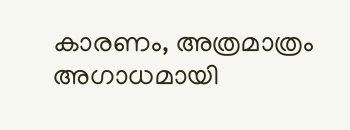കാരണം, അത്രമാത്രം അഗാധമായി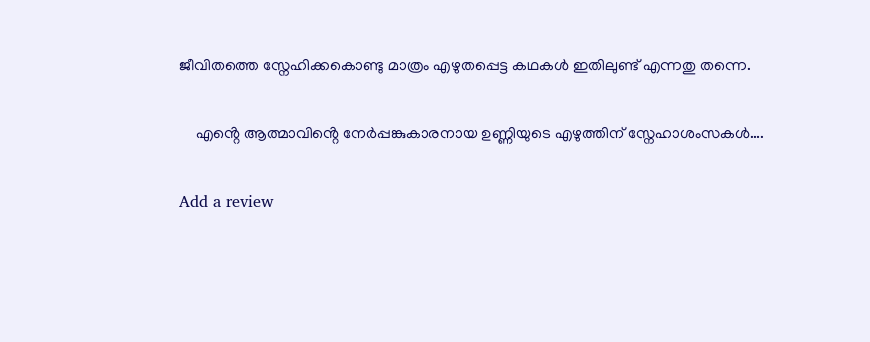ജീവിതത്തെ സ്നേഹിക്കകൊണ്ടു മാത്രം എഴുതപ്പെട്ട കഥകൾ ഇതിലുണ്ട് എന്നതു തന്നെ.

    എൻ്റെ ആത്മാവിൻ്റെ നേർപ്പങ്കുകാരനായ ഉണ്ണിയുടെ എഴുത്തിന് സ്നേഹാശംസകൾ….

Add a review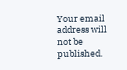Your email address will not be published.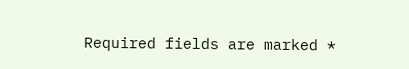Required fields are marked *